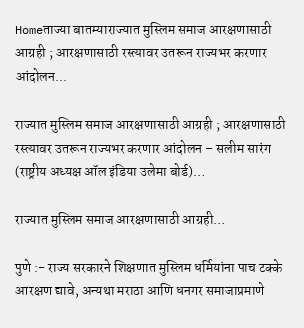Homeताज्या बातम्याराज्यात मुस्लिम समाज आरक्षणासाठी आग्रही ; आरक्षणासाठी रस्त्यावर उतरून राज्यभर करणार आंदोलन...

राज्यात मुस्लिम समाज आरक्षणासाठी आग्रही ; आरक्षणासाठी रस्त्यावर उतरून राज्यभर करणार आंदोलन – सलीम सारंग (राष्ट्रीय अध्यक्ष ऑल इंडिया उलेमा बोर्ड)…

राज्यात मुस्लिम समाज आरक्षणासाठी आग्रही…

पुणे :- राज्य सरकारने शिक्षणात मुस्लिम धर्मियांना पाच टक्के आरक्षण द्यावे, अन्यथा मराठा आणि धनगर समाजाप्रमाणे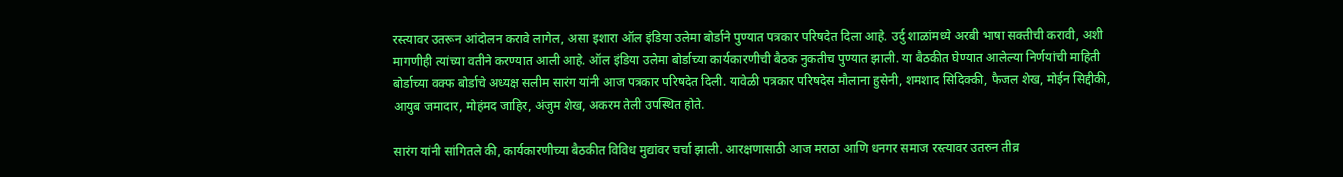रस्त्यावर उतरून आंदोलन करावे लागेल, असा इशारा ऑल इंडिया उलेमा बोर्डाने पुण्यात पत्रकार परिषदेत दिला आहे. उर्दु शाळांमध्ये अरबी भाषा सक्तीची करावी, अशी मागणीही त्यांच्या वतीने करण्यात आली आहे. ऑल इंडिया उलेमा बोर्डाच्या कार्यकारणीची बैठक नुकतीच पुण्यात झाली. या बैठकीत घेण्यात आलेल्या निर्णयांची माहिती बोर्डाच्या वक्फ बोर्डाचे अध्यक्ष सलीम सारंग यांनी आज पत्रकार परिषदेत दिली. यावेळी पत्रकार परिषदेस मौलाना हुसेनी, शमशाद सिदिक्की, फैजल शेख, मोईन सिद्दीकी, आयुब जमादार, मोहंमद जाहिर, अंजुम शेख, अकरम तेली उपस्थित होते.

सारंग यांनी सांगितले की, कार्यकारणीच्या बैठकीत विविध मुद्यांवर चर्चा झाली. आरक्षणासाठी आज मराठा आणि धनगर समाज रस्त्यावर उतरुन तीव्र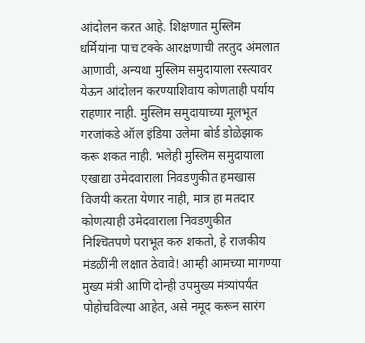आंदोलन करत आहे. शिक्षणात मुस्लिम धर्मियांना पाच टक्के आरक्षणाची तरतुद अंमलात आणावी, अन्यथा मुस्लिम समुदायाला रस्त्यावर येऊन आंदोलन करण्याशिवाय कोणताही पर्याय राहणार नाही. मुस्लिम समुदायाच्या मूलभूत गरजांकडे ऑल इंडिया उलेमा बोर्ड डोळेझाक करू शकत नाही. भलेही मुस्लिम समुदायाला एखाद्या उमेदवाराला निवडणुकीत हमखास विजयी करता येणार नाही, मात्र हा मतदार कोणत्याही उमेदवाराला निवडणुकीत निश्‍चितपणे पराभूत करु शकतो, हे राजकीय मंडळींनी लक्षात ठेवावे! आम्ही आमच्या मागण्या मुख्य मंत्री आणि दोन्ही उपमुख्य मंत्र्यांपर्यंत पोहोचविल्या आहेत, असे नमूद करून सारंग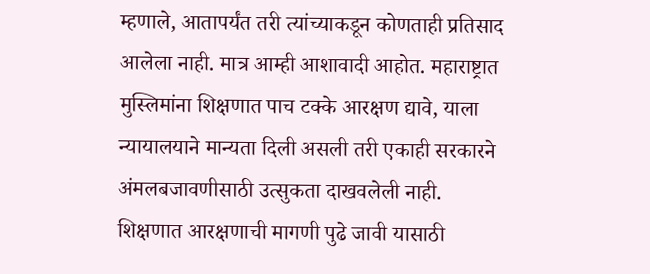म्हणाले, आतापर्यंत तरी त्यांच्याकडून कोणताही प्रतिसाद आलेला नाही. मात्र आम्ही आशावादी आहोत. महाराष्ट्रात मुस्लिमांना शिक्षणात पाच टक्के आरक्षण द्यावे, याला न्यायालयाने मान्यता दिली असली तरी एकाही सरकारने अंमलबजावणीसाठी उत्सुकता दाखवलेली नाही. शिक्षणात आरक्षणाची मागणी पुढे जावी यासाठी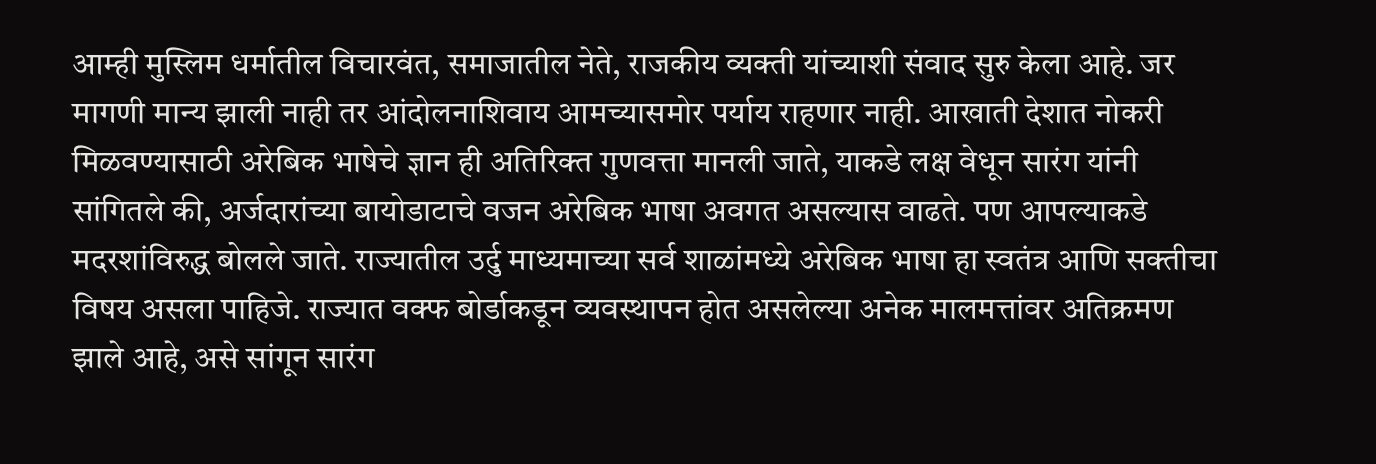आम्ही मुस्लिम धर्मातील विचारवंत, समाजातील नेते, राजकीय व्यक्ती यांच्याशी संवाद सुरु केला आहे. जर मागणी मान्य झाली नाही तर आंदोलनाशिवाय आमच्यासमोर पर्याय राहणार नाही. आखाती देशात नोकरी मिळवण्यासाठी अरेबिक भाषेचे ज्ञान ही अतिरिक्त गुणवत्ता मानली जाते, याकडे लक्ष वेधून सारंग यांनी सांगितले की, अर्जदारांच्या बायोडाटाचे वजन अरेबिक भाषा अवगत असल्यास वाढते. पण आपल्याकडे मदरशांविरुद्ध बोलले जाते. राज्यातील उर्दु माध्यमाच्या सर्व शाळांमध्ये अरेबिक भाषा हा स्वतंत्र आणि सक्तीचा विषय असला पाहिजे. राज्यात वक्फ बोर्डाकडून व्यवस्थापन होत असलेल्या अनेक मालमत्तांवर अतिक्रमण झाले आहे, असे सांगून सारंग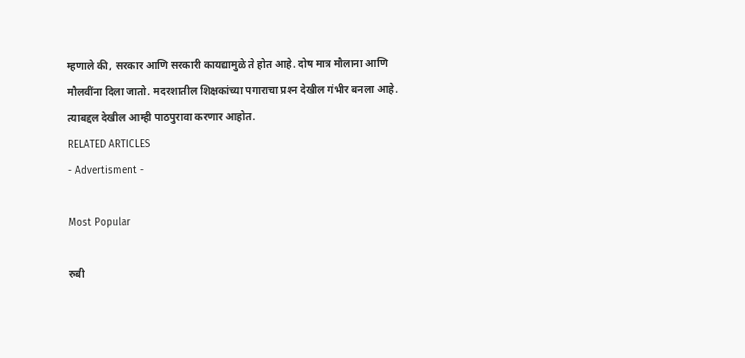म्हणाले की, सरकार आणि सरकारी कायद्यामुळे ते होत आहे. दोष मात्र मौलाना आणि मौलवींना दिला जातो. मदरशातील शिक्षकांच्या पगाराचा प्रश्‍न देखील गंभीर बनला आहे. त्याबद्दल देखील आम्ही पाठपुरावा करणार आहोत.
RELATED ARTICLES
- Advertisment -

Most Popular

रुबी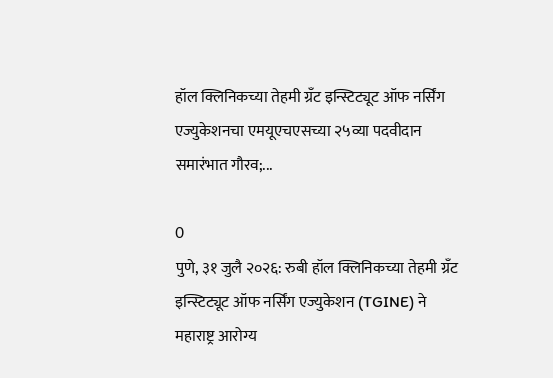हॉल क्लिनिकच्या तेहमी ग्रँट इन्स्टिट्यूट ऑफ नर्सिंग एज्युकेशनचा एमयूएचएसच्या २५व्या पदवीदान समारंभात गौरव;...

0
पुणे, ३१ जुलै २०२६: रुबी हॉल क्लिनिकच्या तेहमी ग्रँट इन्स्टिट्यूट ऑफ नर्सिंग एज्युकेशन (TGINE) ने महाराष्ट्र आरोग्य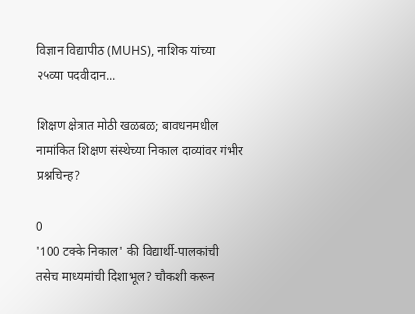विज्ञान विद्यापीठ (MUHS), नाशिक यांच्या २५व्या पदवीदान...

शिक्षण क्षेत्रात मोठी खळबळ; बावधनमधील नामांकित शिक्षण संस्थेच्या निकाल दाव्यांवर गंभीर प्रश्नचिन्ह?

0
'100 टक्के निकाल' की विद्यार्थी-पालकांची तसेच माध्यमांची दिशाभूल? चौकशी करून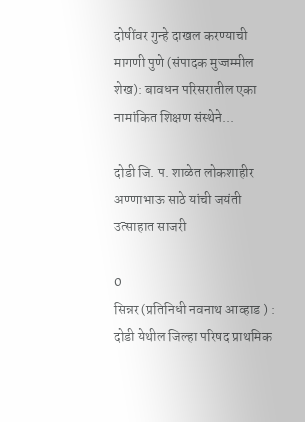दोषींवर गुन्हे दाखल करण्याची मागणी पुणे (संपादक मुज्जम्मील शेख): बावधन परिसरातील एका नामांकित शिक्षण संस्थेने...

दोडी जि. प. शाळेत लोकशाहीर अण्णाभाऊ साठे यांची जयंती उत्साहात साजरी

0
सिन्नर (प्रतिनिधी नवनाथ आव्हाड ) : दोडी येथील जिल्हा परिषद प्राथमिक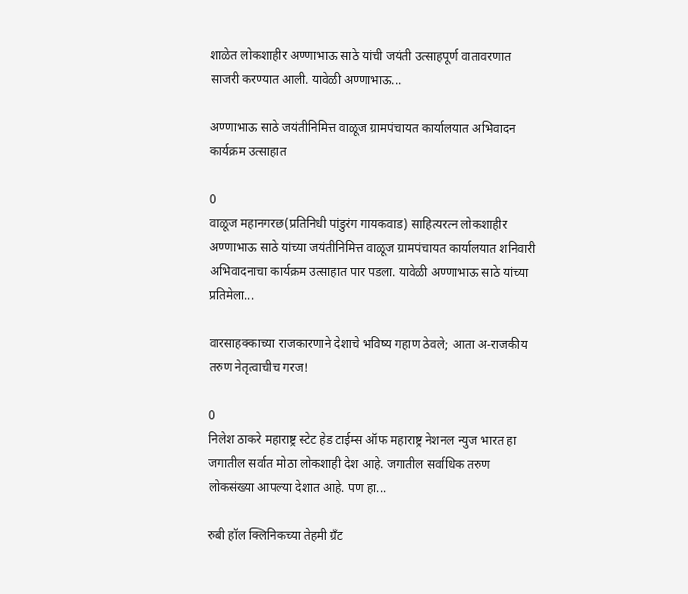शाळेत लोकशाहीर अण्णाभाऊ साठे यांची जयंती उत्साहपूर्ण वातावरणात साजरी करण्यात आली. यावेळी अण्णाभाऊ...

अण्णाभाऊ साठे जयंतीनिमित्त वाळूज ग्रामपंचायत कार्यालयात अभिवादन कार्यक्रम उत्साहात

0
वाळूज महानगरछ(प्रतिनिधी पांडुरंग गायकवाड) साहित्यरत्न लोकशाहीर अण्णाभाऊ साठे यांच्या जयंतीनिमित्त वाळूज ग्रामपंचायत कार्यालयात शनिवारी अभिवादनाचा कार्यक्रम उत्साहात पार पडला. यावेळी अण्णाभाऊ साठे यांच्या प्रतिमेला...

वारसाहक्काच्या राजकारणाने देशाचे भविष्य गहाण ठेवले; आता अ-राजकीय तरुण नेतृत्वाचीच गरज!

0
निलेश ठाकरे महाराष्ट्र स्टेट हेड टाईम्स ऑफ महाराष्ट्र नेशनल न्युज भारत हा जगातील सर्वात मोठा लोकशाही देश आहे. जगातील सर्वाधिक तरुण लोकसंख्या आपल्या देशात आहे. पण हा...

रुबी हॉल क्लिनिकच्या तेहमी ग्रँट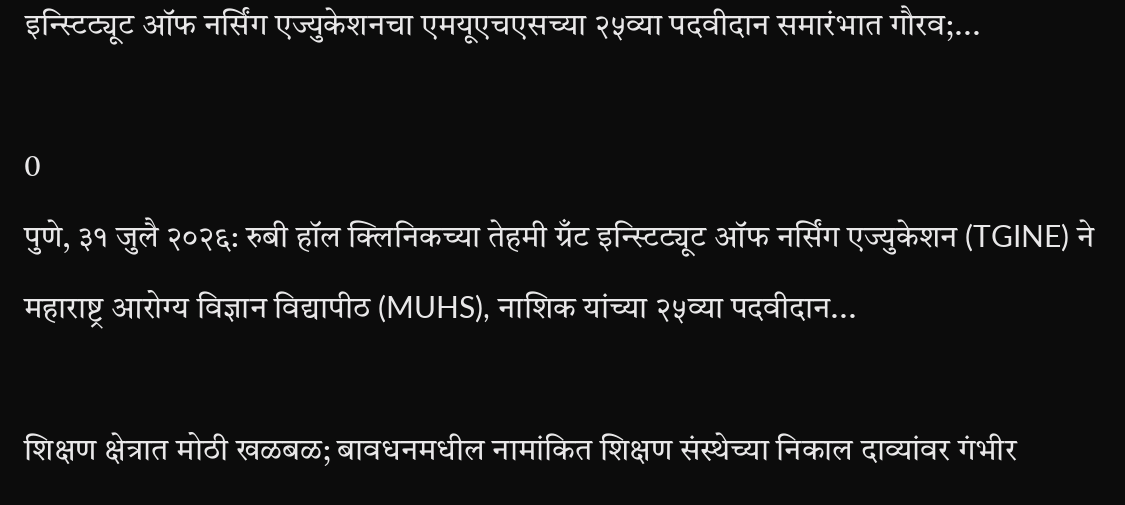इन्स्टिट्यूट ऑफ नर्सिंग एज्युकेशनचा एमयूएचएसच्या २५व्या पदवीदान समारंभात गौरव;...

0
पुणे, ३१ जुलै २०२६: रुबी हॉल क्लिनिकच्या तेहमी ग्रँट इन्स्टिट्यूट ऑफ नर्सिंग एज्युकेशन (TGINE) ने महाराष्ट्र आरोग्य विज्ञान विद्यापीठ (MUHS), नाशिक यांच्या २५व्या पदवीदान...

शिक्षण क्षेत्रात मोठी खळबळ; बावधनमधील नामांकित शिक्षण संस्थेच्या निकाल दाव्यांवर गंभीर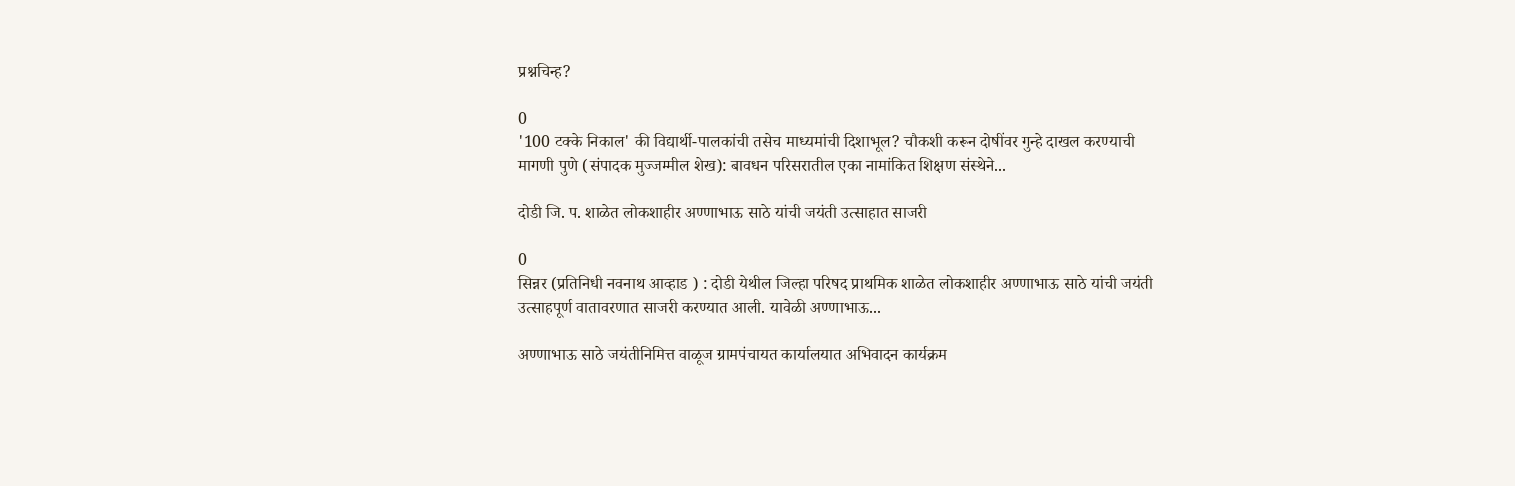प्रश्नचिन्ह?

0
'100 टक्के निकाल' की विद्यार्थी-पालकांची तसेच माध्यमांची दिशाभूल? चौकशी करून दोषींवर गुन्हे दाखल करण्याची मागणी पुणे (संपादक मुज्जम्मील शेख): बावधन परिसरातील एका नामांकित शिक्षण संस्थेने...

दोडी जि. प. शाळेत लोकशाहीर अण्णाभाऊ साठे यांची जयंती उत्साहात साजरी

0
सिन्नर (प्रतिनिधी नवनाथ आव्हाड ) : दोडी येथील जिल्हा परिषद प्राथमिक शाळेत लोकशाहीर अण्णाभाऊ साठे यांची जयंती उत्साहपूर्ण वातावरणात साजरी करण्यात आली. यावेळी अण्णाभाऊ...

अण्णाभाऊ साठे जयंतीनिमित्त वाळूज ग्रामपंचायत कार्यालयात अभिवादन कार्यक्रम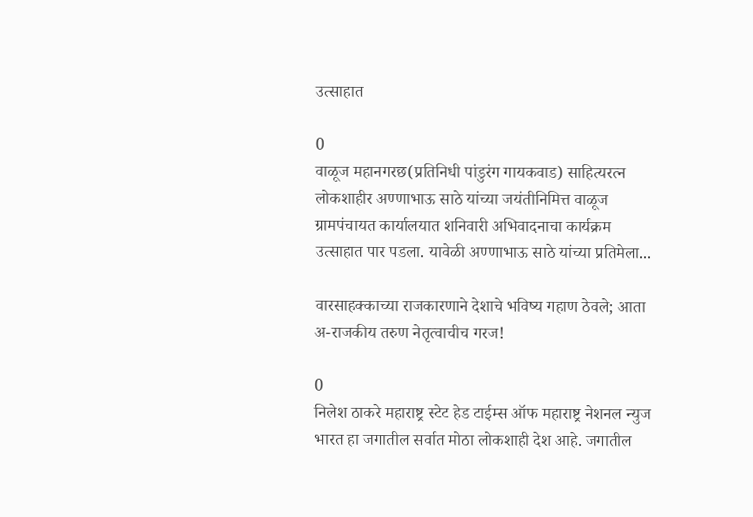उत्साहात

0
वाळूज महानगरछ(प्रतिनिधी पांडुरंग गायकवाड) साहित्यरत्न लोकशाहीर अण्णाभाऊ साठे यांच्या जयंतीनिमित्त वाळूज ग्रामपंचायत कार्यालयात शनिवारी अभिवादनाचा कार्यक्रम उत्साहात पार पडला. यावेळी अण्णाभाऊ साठे यांच्या प्रतिमेला...

वारसाहक्काच्या राजकारणाने देशाचे भविष्य गहाण ठेवले; आता अ-राजकीय तरुण नेतृत्वाचीच गरज!

0
निलेश ठाकरे महाराष्ट्र स्टेट हेड टाईम्स ऑफ महाराष्ट्र नेशनल न्युज भारत हा जगातील सर्वात मोठा लोकशाही देश आहे. जगातील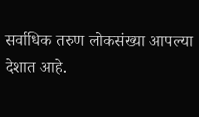सर्वाधिक तरुण लोकसंख्या आपल्या देशात आहे.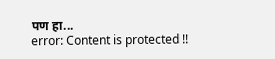पण हा...
error: Content is protected !!